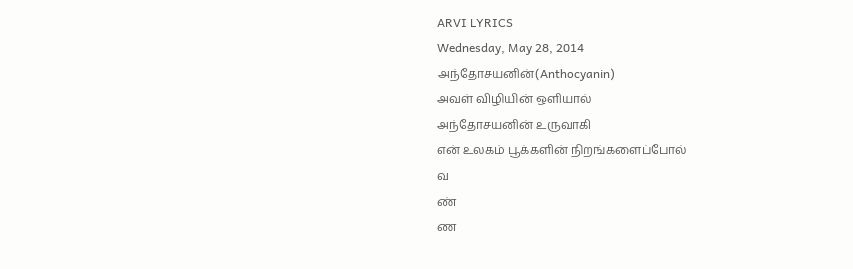ARVI LYRICS
Wednesday, May 28, 2014
அந்தோசயனின்(Anthocyanin)
அவள் விழியின் ஒளியால்
அந்தோசயனின் உருவாகி
என் உலகம் பூக்களின் நிறங்களைப்போல்
வ
ண்
ண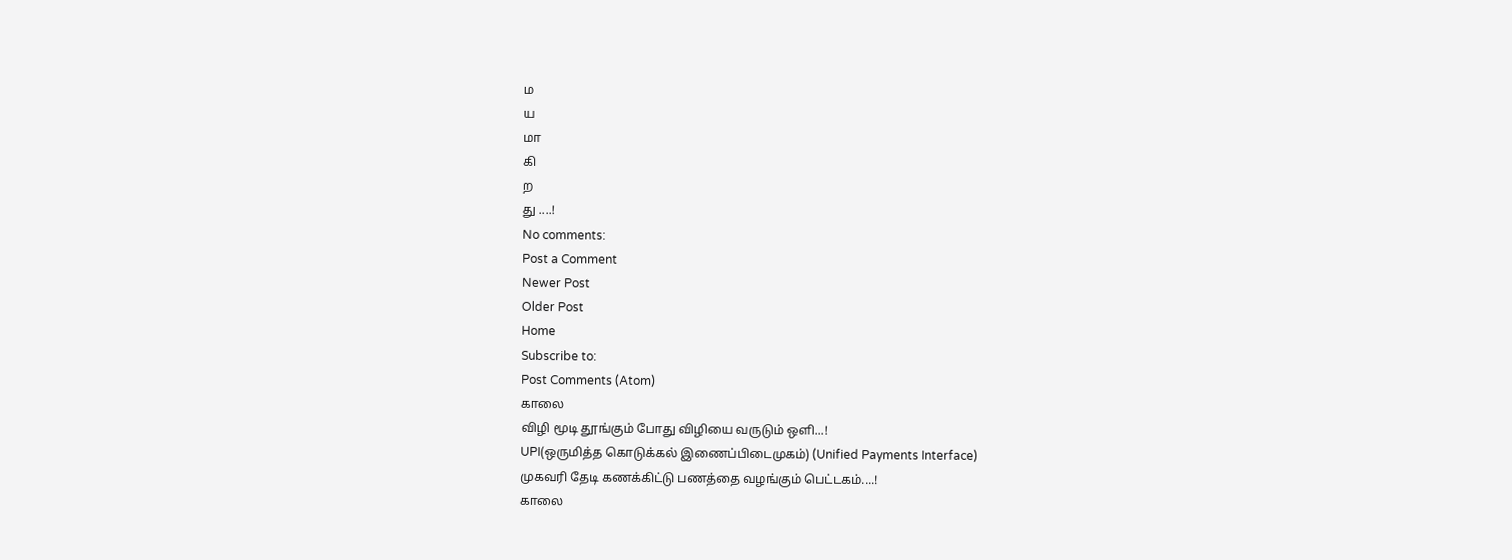ம
ய
மா
கி
ற
து ....!
No comments:
Post a Comment
Newer Post
Older Post
Home
Subscribe to:
Post Comments (Atom)
காலை
விழி மூடி தூங்கும் போது விழியை வருடும் ஒளி...!
UPI(ஒருமித்த கொடுக்கல் இணைப்பிடைமுகம்) (Unified Payments Interface)
முகவரி தேடி கணக்கிட்டு பணத்தை வழங்கும் பெட்டகம்....!
காலை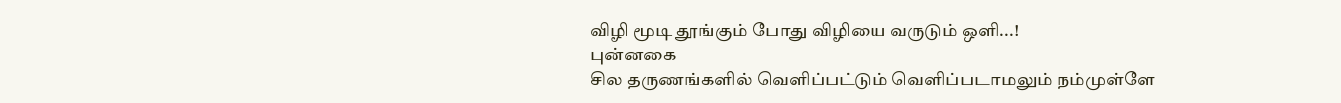விழி மூடி தூங்கும் போது விழியை வருடும் ஒளி...!
புன்னகை
சில தருணங்களில் வெளிப்பட்டும் வெளிப்படாமலும் நம்முள்ளே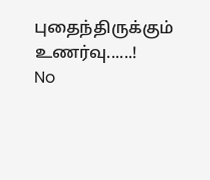புதைந்திருக்கும் உணர்வு......!
No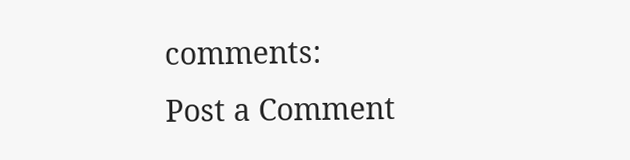comments:
Post a Comment